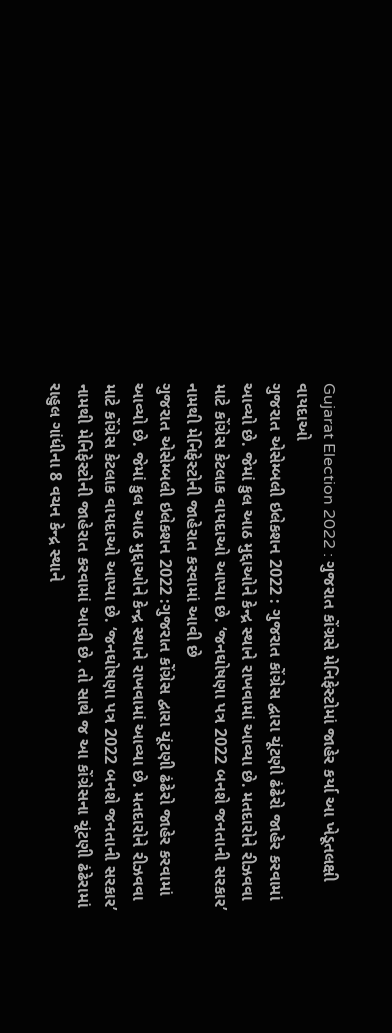Gujarat Election 2022 : ગુજરાત કોંગ્રસે મેનિફેસ્ટોમાં જાહેર કર્યા આ ખેડૂતલક્ષી વાયદાઓ
ગુજરાત એસેમ્બલી ઇલેકશન 2022 : ગુજરાત કોંગ્રેસ દ્વારા ચૂંટણી ઢંઢેરો જાહેર કરવામાં આવ્યો છે. જેમાં કુલ આઠ મુદ્દાઓને કેન્દ્ર સ્થાને રાખવામાં આવ્યા છે. મતદારોને રીઝવવા માટે કોંગ્રેસ કેટલાક વાયદાઓ આપ્યા છે. ‘જનઘોષણા પત્ર 2022 બનશે જનતાની સરકાર’ નામથી મેનિફેસ્ટોની જાહેરાત કરવામાં આવી છે
ગુજરાત એસેમ્બલી ઇલેકશન 2022 :ગુજરાત કોંગ્રેસ દ્વારા ચૂંટણી ઢંઢેરો જાહેર કરવામાં આવ્યો છે. જેમાં કુલ આઠ મુદ્દાઓને કેન્દ્ર સ્થાને રાખવામાં આવ્યા છે. મતદારોને રીઝવવા માટે કોંગ્રેસ કેટલાક વાયદાઓ આપ્યા છે. ‘જનઘોષણા પત્ર 2022 બનશે જનતાની સરકાર’ નામથી મેનિફેસ્ટોની જાહેરાત કરવામાં આવી છે. તો સાથે જ આ કોંગ્રેસના ચૂંટણી ઢંઢેરામાં રાહુલ ગાંધીના 8 વચન કેન્દ્ર સ્થાને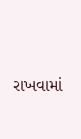રાખવામાં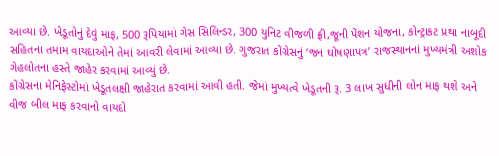આવ્યા છે. ખેડૂતોનું દેવું માફ, 500 રૂપિયામાં ગેસ સિલિન્ડર, 300 યુનિટ વીજળી ફ્રી,જૂની પેંશન યોજના, કોન્ટ્રાકટ પ્રથા નાબૂદી સહિતના તમામ વાયદાઓને તેમાં આવરી લેવામાં આવ્યા છે. ગુજરાત કોંગ્રેસનું ‘જન ઘોષણાપત્ર’ રાજસ્થાનનાં મુખ્યમંત્રી અશોક ગેહલોતના હસ્તે જાહેર કરવામાં આવ્યું છે.
કોંગ્રેસના મેનિફેસ્ટોમાં ખેડૂતલક્ષી જાહેરાત કરવામાં આવી હતી. જેમાં મુખ્યત્વે ખેડૂતની રૂ. 3 લાખ સુધીની લોન માફ થશે અને વીજ બીલ માફ કરવાનો વાયદો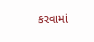કરવામાં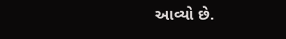આવ્યો છે.